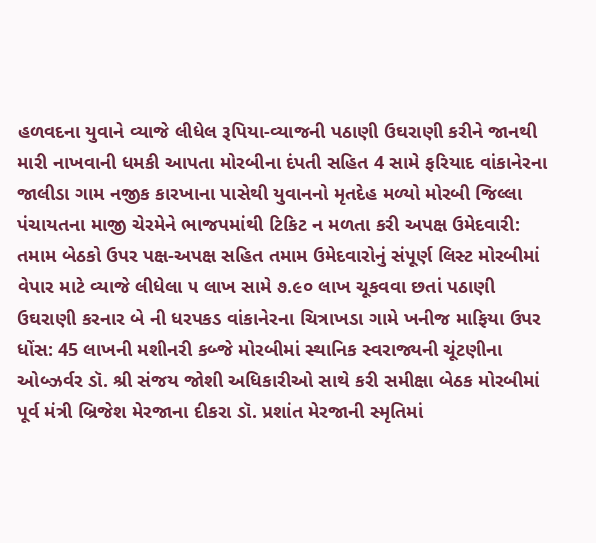હળવદના યુવાને વ્યાજે લીધેલ રૂપિયા-વ્યાજની પઠાણી ઉઘરાણી કરીને જાનથી મારી નાખવાની ધમકી આપતા મોરબીના દંપતી સહિત 4 સામે ફરિયાદ વાંકાનેરના જાલીડા ગામ નજીક કારખાના પાસેથી યુવાનનો મૃતદેહ મળ્યો મોરબી જિલ્લા પંચાયતના માજી ચેરમેને ભાજપમાંથી ટિકિટ ન મળતા કરી અપક્ષ ઉમેદવારી: તમામ બેઠકો ઉપર પક્ષ-અપક્ષ સહિત તમામ ઉમેદવારોનું સંપૂર્ણ લિસ્ટ મોરબીમાં વેપાર માટે વ્યાજે લીધેલા ૫ લાખ સામે ૭.૯૦ લાખ ચૂકવવા છતાં પઠાણી ઉઘરાણી કરનાર બે ની ધરપકડ વાંકાનેરના ચિત્રાખડા ગામે ખનીજ માફિયા ઉપર ધોંસ: 45 લાખની મશીનરી કબ્જે મોરબીમાં સ્થાનિક સ્વરાજ્યની ચૂંટણીના  ઓબ્ઝર્વર ડૉ. શ્રી સંજય જોશી અધિકારીઓ સાથે કરી સમીક્ષા બેઠક મોરબીમાં પૂર્વ મંત્રી બ્રિજેશ મેરજાના દીકરા ડૉ. પ્રશાંત મેરજાની સ્મૃતિમાં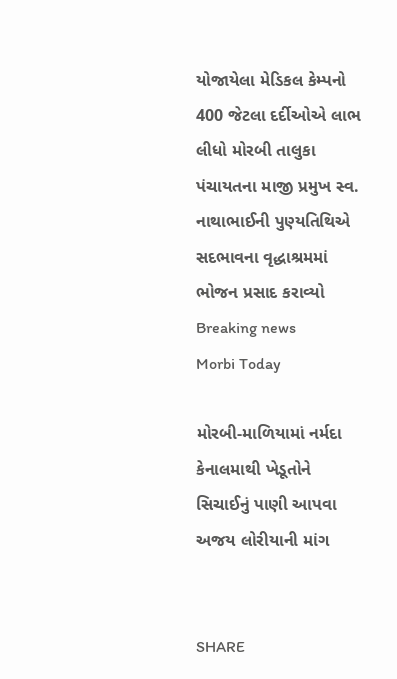યોજાયેલા મેડિકલ કેમ્પનો 400 જેટલા દર્દીઓએ લાભ લીધો મોરબી તાલુકા પંચાયતના માજી પ્રમુખ સ્વ. નાથાભાઈની પુણ્યતિથિએ સદભાવના વૃદ્ધાશ્રમમાં ભોજન પ્રસાદ કરાવ્યો
Breaking news
Morbi Today

મોરબી-માળિયામાં નર્મદા કેનાલમાથી ખેડૂતોને સિચાઈનું પાણી આપવા અજય લોરીયાની માંગ


SHARE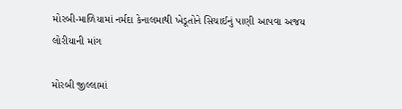મોરબી-માળિયામાં નર્મદા કેનાલમાથી ખેડૂતોને સિચાઈનું પાણી આપવા અજય લોરીયાની માંગ

મોરબી જીલ્લામાં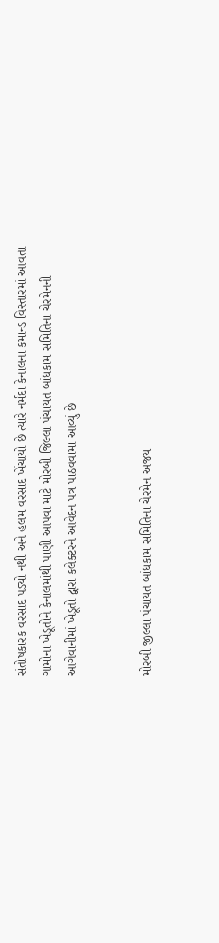સંતોષકારક વરસાદ પડ્યો નથી અને હલમ વરસાદ ખેંચાયો છે ત્યારે નર્મદા કેનાલના કમાન્ડ વિસ્તારમાં આવતા ગામોના ખેડૂતોને કેનાલમાંથી પાણી આપવા માટે મોરબી જિલ્લા પંચાયત બાંધકામ સમિતિના ચેરમેનની આગેવાનીમાં ખેડૂતો દ્વારા કલેક્ટરને આવેદન પત્ર પાઠવવામા આવ્યું છે


મોરબી જીલ્લા પંચાયત બાંધકામ સમિતિના ચેરમેન અજય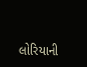લોરિયાની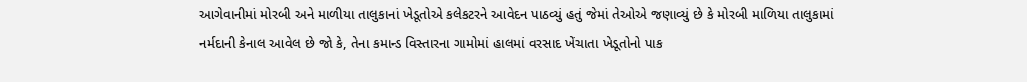આગેવાનીમાં મોરબી અને માળીયા તાલુકાનાં ખેડૂતોએ કલેકટરને આવેદન પાઠવ્યું હતું જેમાં તેઓએ જણાવ્યું છે કે મોરબી માળિયા તાલુકામાં નર્મદાની કેનાલ આવેલ છે જો કે, તેના કમાન્ડ વિસ્તારના ગામોમાં હાલમાં વરસાદ ખેંચાતા ખેડૂતોનો પાક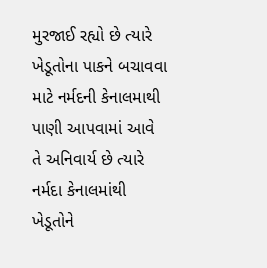મુરજાઈ રહ્યો છે ત્યારે ખેડૂતોના પાકને બચાવવા માટે નર્મદની કેનાલમાથી પાણી આપવામાં આવે તે અનિવાર્ય છે ત્યારે નર્મદા કેનાલમાંથી ખેડૂતોને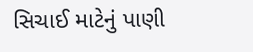સિચાઈ માટેનું પાણી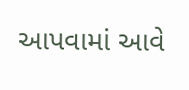આપવામાં આવે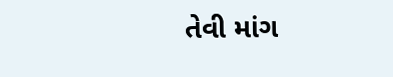તેવી માંગ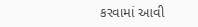કરવામાં આવી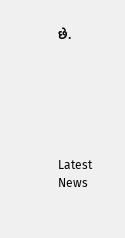છે.






Latest News